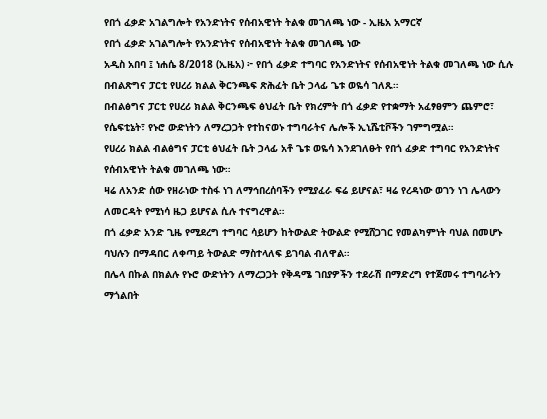የበጎ ፈቃድ አገልግሎት የአንድነትና የሰብአዊነት ትልቁ መገለጫ ነው - ኢዜአ አማርኛ
የበጎ ፈቃድ አገልግሎት የአንድነትና የሰብአዊነት ትልቁ መገለጫ ነው
አዲስ አበባ ፤ ነሐሴ 8/2018 (ኢዜአ) ፦ የበጎ ፈቃድ ተግባር የአንድነትና የሰብአዊነት ትልቁ መገለጫ ነው ሲሉ በብልጽግና ፓርቲ የሀረሪ ክልል ቅርንጫፍ ጽሕፈት ቤት ኃላፊ ጌቱ ወዬሳ ገለጹ።
በብልፅግና ፓርቲ የሀረሪ ክልል ቅርንጫፍ ፅህፈት ቤት የክረምት በጎ ፈቃድ የተቋማት አፈፃፀምን ጨምሮ፣ የሴፍቲኔት፣ የኑሮ ውድነትን ለማረጋጋት የተከናወኑ ተግባራትና ሌሎች ኢኒሼቲቮችን ገምግሟል።
የሀረሪ ክልል ብልፅግና ፓርቲ ፅህፈት ቤት ኃላፊ አቶ ጌቱ ወዬሳ እንደገለፁት የበጎ ፈቃድ ተግባር የአንድነትና የሰብአዊነት ትልቁ መገለጫ ነው።
ዛሬ ለአንድ ሰው የዘራነው ተስፋ ነገ ለማኅበረሰባችን የሚያፈራ ፍሬ ይሆናል፣ ዛሬ የረዳነው ወገን ነገ ሌላውን ለመርዳት የሚነሳ ዜጋ ይሆናል ሲሉ ተናግረዋል።
በጎ ፈቃድ አንድ ጊዜ የሚደረግ ተግባር ሳይሆን ከትውልድ ትውልድ የሚሸጋገር የመልካምነት ባህል በመሆኑ ባህሉን በማዳበር ለቀጣይ ትውልድ ማስተላለፍ ይገባል ብለዋል።
በሌላ በኩል በክልሉ የኑሮ ውድነትን ለማረጋጋት የቅዳሜ ገበያዎችን ተደራሽ በማድረግ የተጀመሩ ተግባራትን ማጎልበት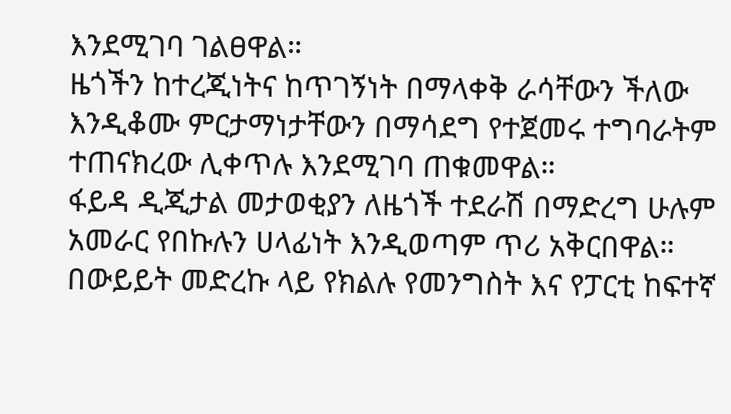እንደሚገባ ገልፀዋል።
ዜጎችን ከተረጂነትና ከጥገኝነት በማላቀቅ ራሳቸውን ችለው እንዲቆሙ ምርታማነታቸውን በማሳደግ የተጀመሩ ተግባራትም ተጠናክረው ሊቀጥሉ እንደሚገባ ጠቁመዋል።
ፋይዳ ዲጂታል መታወቂያን ለዜጎች ተደራሽ በማድረግ ሁሉም አመራር የበኩሉን ሀላፊነት እንዲወጣም ጥሪ አቅርበዋል።
በውይይት መድረኩ ላይ የክልሉ የመንግስት እና የፓርቲ ከፍተኛ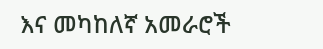እና መካከለኛ አመራሮች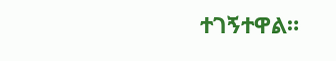ተገኝተዋል።